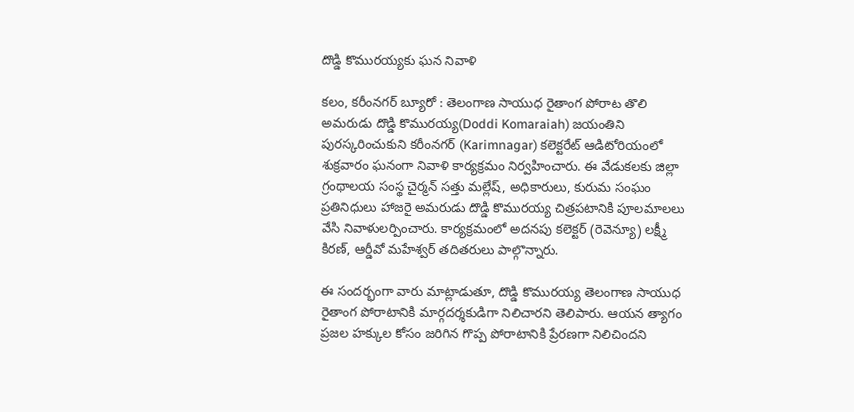దొడ్డి కొమురయ్యకు ఘన నివాళి

కలం, కరీంనగర్ బ్యూరో : తెలంగాణ సాయుధ రైతాంగ పోరాట తొలి అమరుడు దొడ్డి కొమురయ్య(Doddi Komaraiah) జయంతిని పురస్కరించుకుని కరీంనగర్ (Karimnagar) కలెక్టరేట్ ఆడిటోరియంలో శుక్రవారం ఘనంగా నివాళి కార్యక్రమం నిర్వహించారు. ఈ వేడుకలకు జిల్లా గ్రంథాలయ సంస్థ చైర్మన్ సత్తు మల్లేష్, అధికారులు, కురుమ సంఘం ప్రతినిధులు హాజరై అమరుడు దొడ్డి కొమురయ్య చిత్రపటానికి పూలమాలలు వేసి నివాళులర్పించారు. కార్యక్రమంలో అదనపు కలెక్టర్ (రెవెన్యూ) లక్ష్మీ కిరణ్, ఆర్డీవో మహేశ్వర్ తదితరులు పాల్గొన్నారు.

ఈ సందర్భంగా వారు మాట్లాడుతూ, దొడ్డి కొమురయ్య తెలంగాణ సాయుధ రైతాంగ పోరాటానికి మార్గదర్శకుడిగా నిలిచారని తెలిపారు. ఆయన త్యాగం ప్రజల హక్కుల కోసం జరిగిన గొప్ప పోరాటానికి ప్రేరణగా నిలిచిందని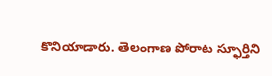కొనియాడారు. తెలంగాణ పోరాట స్ఫూర్తిని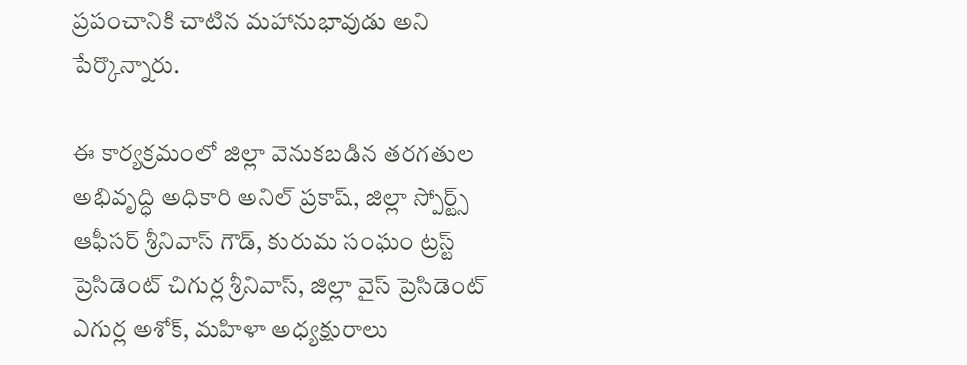ప్రపంచానికి చాటిన మహానుభావుడు అని పేర్కొన్నారు.

ఈ కార్యక్రమంలో జిల్లా వెనుకబడిన తరగతుల అభివృద్ధి అధికారి అనిల్ ప్రకాష్, జిల్లా స్పోర్ట్స్ ఆఫీసర్ శ్రీనివాస్ గౌడ్, కురుమ సంఘం ట్రస్ట్ ప్రెసిడెంట్ చిగుర్ల శ్రీనివాస్, జిల్లా వైస్ ప్రెసిడెంట్ ఎగుర్ల అశోక్, మహిళా అధ్యక్షురాలు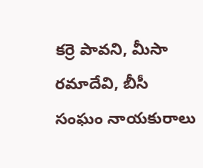కర్రె పావని, మీసా రమాదేవి, బీసీ సంఘం నాయకురాలు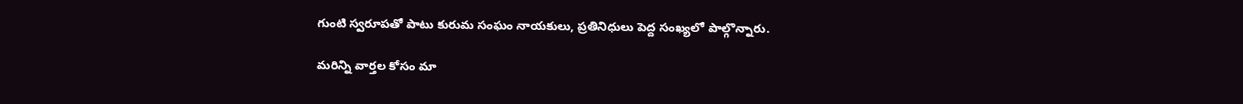గుంటి స్వరూపతో పాటు కురుమ సంఘం నాయకులు, ప్రతినిధులు పెద్ద సంఖ్యలో పాల్గొన్నారు.

మ‌రిన్ని వార్త‌ల కోసం మా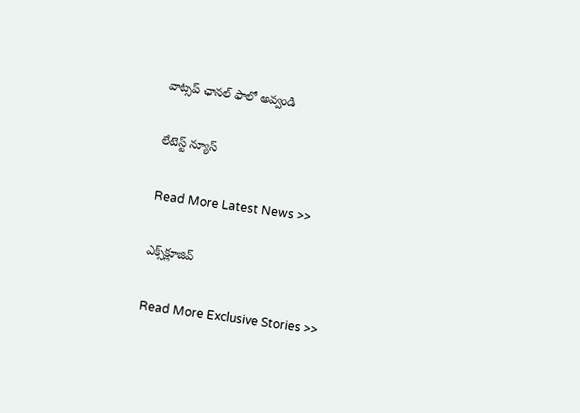వాట్స‌ప్ ఛాన‌ల్ ఫాలో అవ్వండి

లేటెస్ట్ న్యూస్‌

Read More Latest News >>

ఎక్స్‌క్లూజివ్‌

Read More Exclusive Stories >>